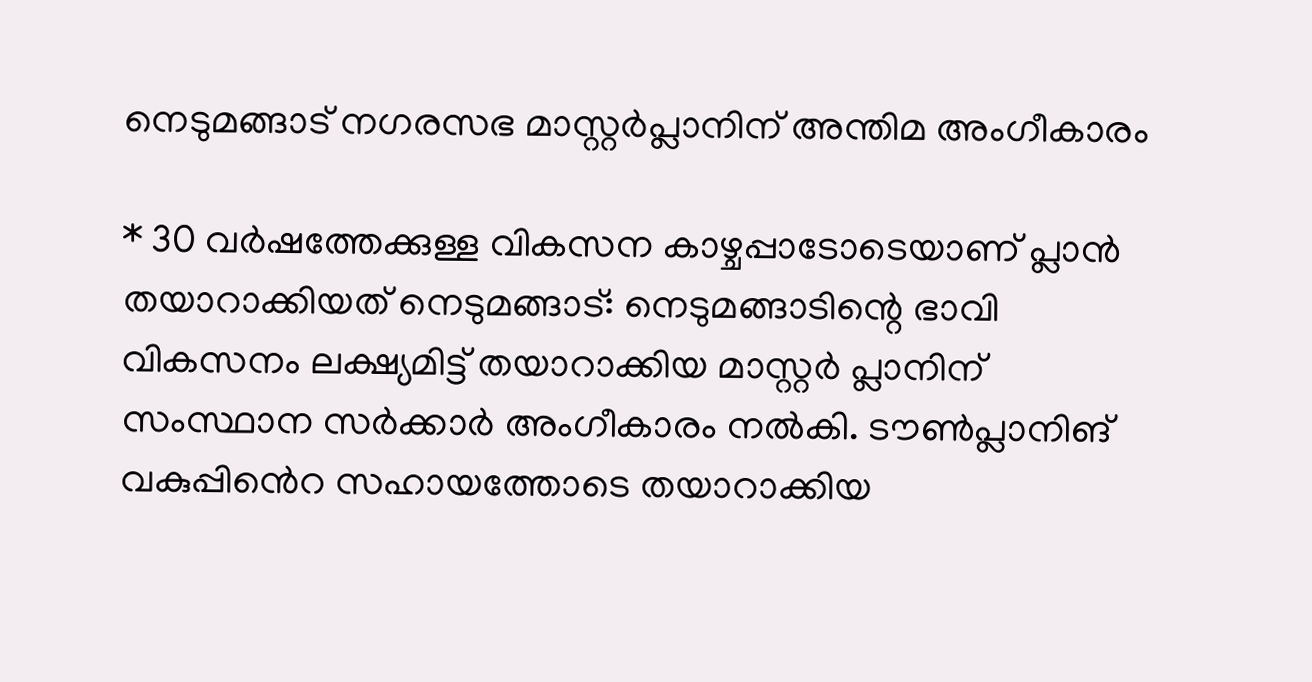നെടുമങ്ങാട് നഗരസഭ മാസ്റ്റർപ്ലാനിന് അന്തിമ അംഗീകാരം

* 30 വർഷത്തേക്കുള്ള വികസന കാഴ്ചപ്പാടോടെയാണ് പ്ലാൻ തയാറാക്കിയത് നെടുമങ്ങാട്: നെടുമങ്ങാടിന്റെ ഭാവി വികസനം ലക്ഷ്യമിട്ട് തയാറാക്കിയ മാസ്റ്റർ പ്ലാനിന് സംസ്ഥാന സർക്കാർ അംഗീകാരം നൽകി. ടൗൺപ്ലാനിങ് വകുപ്പി‍ൻെറ സഹായത്തോടെ തയാറാക്കിയ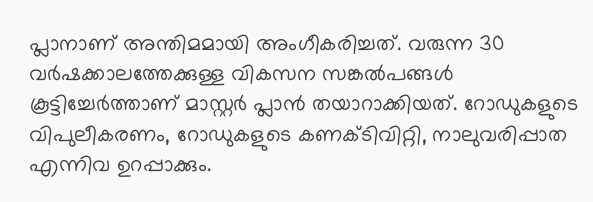പ്ലാനാണ് അന്തിമമായി അംഗീകരിച്ചത്. വരുന്ന 30 വർഷക്കാലത്തേക്കുള്ള വികസന സങ്കൽപങ്ങൾ കൂട്ടിച്ചേർത്താണ് മാസ്റ്റർ പ്ലാൻ തയാറാക്കിയത്. റോഡുകളുടെ വിപുലീകരണം, റോഡുകളുടെ കണക്ടിവിറ്റി, നാലുവരിപ്പാത എന്നിവ ഉറപ്പാക്കും.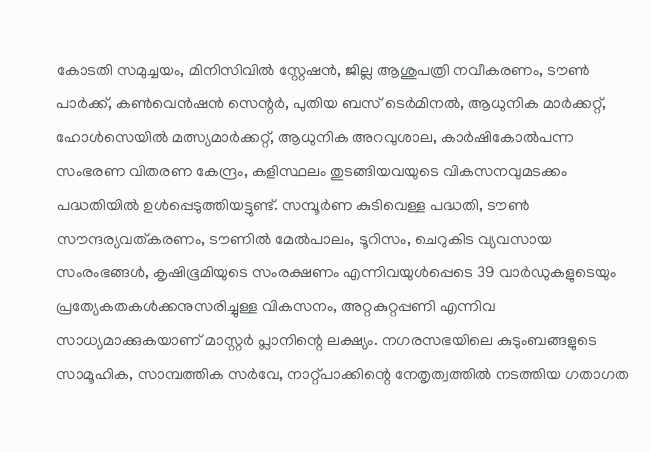കോടതി സമുച്ചയം, മിനിസിവിൽ സ്റ്റേഷൻ, ജില്ല ആശുപത്രി നവീകരണം, ടൗൺ പാർക്ക്, കൺവെൻഷൻ സെന്റർ, പുതിയ ബസ് ടെർമിനൽ, ആധുനിക മാർക്കറ്റ്, ഹോൾസെയിൽ മത്സ്യമാർക്കറ്റ്, ആധുനിക അറവുശാല, കാർഷികോൽപന്ന സംഭരണ വിതരണ കേന്ദ്രം, കളിസ്ഥലം തുടങ്ങിയവയുടെ വികസനവുമടക്കം പദ്ധതിയിൽ ഉൾപ്പെടുത്തിയട്ടുണ്ട്. സമ്പൂർണ കുടിവെള്ള പദ്ധതി, ടൗൺ സൗന്ദര്യവത്കരണം, ടൗണിൽ മേൽപാലം, ടൂറിസം, ചെറുകിട വ്യവസായ സംരംഭങ്ങൾ, കൃഷിഭൂമിയുടെ സംരക്ഷണം എന്നിവയുൾപ്പെടെ 39 വാർഡുകളുടെയും പ്രത്യേകതകൾക്കനുസരിച്ചുള്ള വികസനം, അറ്റകുറ്റപ്പണി എന്നിവ സാധ്യമാക്കുകയാണ് മാസ്റ്റർ പ്ലാനിന്റെ ലക്ഷ്യം. നഗരസഭയിലെ കുടുംബങ്ങളുടെ സാമൂഹിക, സാമ്പത്തിക സർവേ, നാറ്റ്പാക്കിന്റെ നേതൃത്വത്തിൽ നടത്തിയ ഗതാഗത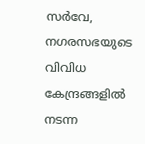സർവേ, നഗരസഭയുടെ വിവിധ കേന്ദ്രങ്ങളിൽ നടന്ന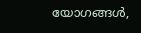യോഗങ്ങൾ,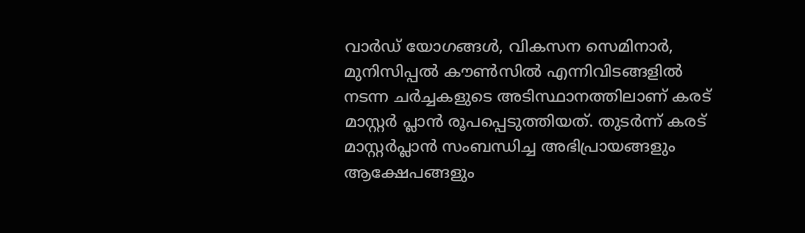വാർഡ് യോഗങ്ങൾ, വികസന സെമിനാർ, മുനിസിപ്പൽ കൗൺസിൽ എന്നിവിടങ്ങളിൽ നടന്ന ചർച്ചകളുടെ അടിസ്ഥാനത്തിലാണ് കരട് മാസ്റ്റർ പ്ലാൻ രൂപപ്പെടുത്തിയത്. തുടർന്ന് കരട് മാസ്റ്റർപ്ലാൻ സംബന്ധിച്ച അഭിപ്രായങ്ങളും ആക്ഷേപങ്ങളും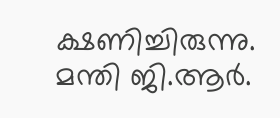ക്ഷണിച്ചിരുന്നു. മന്തി ജി.ആർ.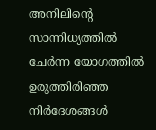അനിലിന്റെ സാന്നിധ്യത്തിൽ ചേർന്ന യോഗത്തിൽ ഉരുത്തിരിഞ്ഞ നിർദേശങ്ങൾ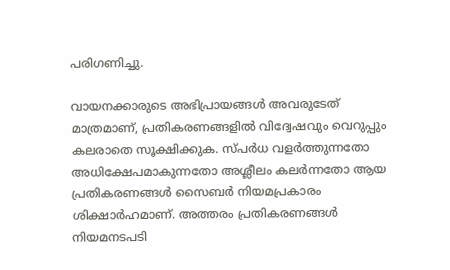പരിഗണിച്ചു.

വായനക്കാരുടെ അഭിപ്രായങ്ങള്‍ അവരുടേത് മാത്രമാണ്, പ്രതികരണങ്ങളിൽ വിദ്വേഷവും വെറുപ്പും കലരാതെ സൂക്ഷിക്കുക. സ്പർധ വളർത്തുന്നതോ അധിക്ഷേപമാകുന്നതോ അശ്ലീലം കലർന്നതോ ആയ പ്രതികരണങ്ങൾ സൈബർ നിയമപ്രകാരം ശിക്ഷാർഹമാണ്. അത്തരം പ്രതികരണങ്ങൾ നിയമനടപടി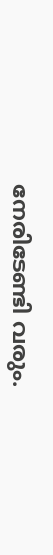നേരിടേണ്ടി വരും.